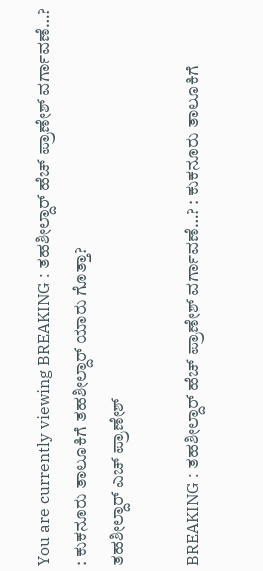You are currently viewing BREAKING : ತಹಶೀಲ್ದಾರ್ ಹೆಚ್ ಪ್ರಾಣೇಶ್ ವರ್ಗಾವಣೆ…? : ಕುಕನೂರು ತಾಲೂಕಿಗೆ ತಹಶೀಲ್ದಾರ್ ಯಾರು ಗೊತ್ತಾ?
ತಹಶೀಲ್ದಾರ್ ಎಚ್ ಪ್ರಾಣೇಶ್

BREAKING : ತಹಶೀಲ್ದಾರ್ ಹೆಚ್ ಪ್ರಾಣೇಶ್ ವರ್ಗಾವಣೆ…? : ಕುಕನೂರು ತಾಲೂಕಿಗೆ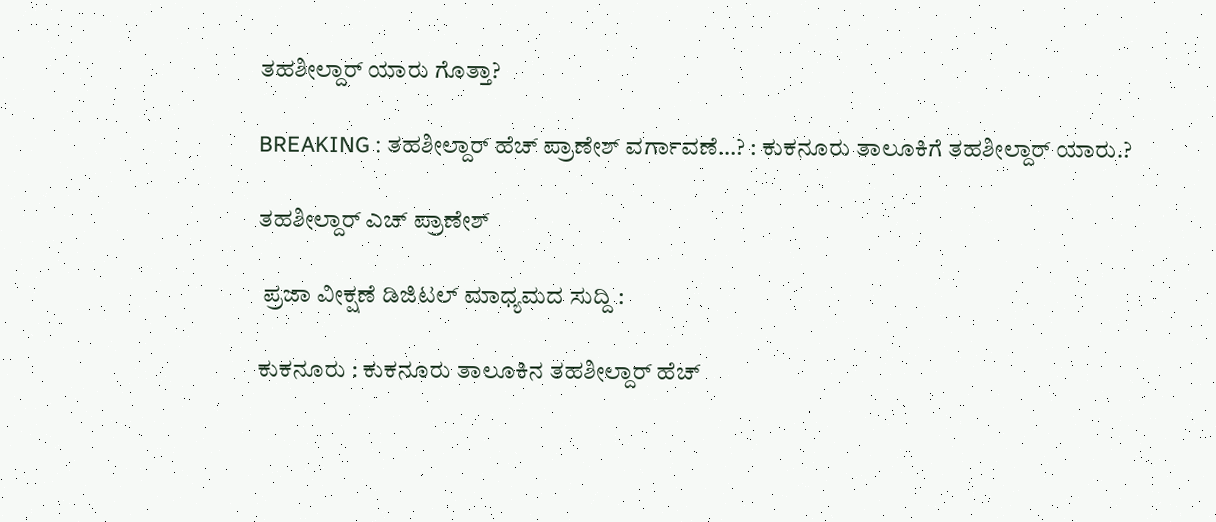ತಹಶೀಲ್ದಾರ್ ಯಾರು ಗೊತ್ತಾ?

BREAKING : ತಹಶೀಲ್ದಾರ್ ಹೆಚ್ ಪ್ರಾಣೇಶ್ ವರ್ಗಾವಣೆ…? : ಕುಕನೂರು ತಾಲೂಕಿಗೆ ತಹಶೀಲ್ದಾರ್ ಯಾರು.?

ತಹಶೀಲ್ದಾರ್ ಎಚ್ ಪ್ರಾಣೇಶ್

 ಪ್ರಜಾ ವೀಕ್ಷಣೆ ಡಿಜಿಟಲ್ ಮಾಧ್ಯಮದ ಸುದ್ದಿ :

ಕುಕನೂರು : ಕುಕನೂರು ತಾಲೂಕಿನ ತಹಶೀಲ್ದಾರ್ ಹೆಚ್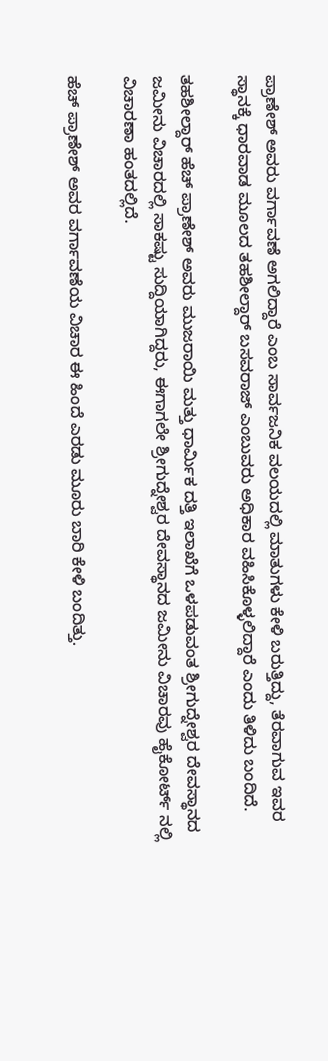ಪ್ರಾಣೇಶ್ ಅವರು ವರ್ಗಾವಣೆ ಅಗಲಿದ್ದಾರೆ ಎಂಬ ಸಾರ್ವಜನಿಕ ವಲಯದಲ್ಲಿ ಮಾತುಗಳು ಕೇಳಿ ಬರುತ್ತಿದ್ದು, ತೆರವಾಗುವ ಇವರ ಸ್ಥಾನಕ್ಕೆ ಧಾರವಾಡ ಮೂಲದ ತಹಶೀಲ್ದಾರ್ ಬಸವರಾಜ್ ಎಂಬುವರು ಅಧಿಕಾರ ವಹಿಸಿಕೊಳ್ಳಲಿದ್ದಾರೆ ಎಂದು ತಿಳಿದು ಬಂದಿದೆ.

ತಹಶೀಲ್ದಾರ್ ಹೆಚ್ ಪ್ರಾಣೇಶ್ ಅವರು ಮುಜರಾಯಿ ಮತ್ತು ಧಾರ್ಮಿಕ ದತ್ತಿ ಇಲಾಖೆಗೆ ಒಳಪಡುವಂತ ಶ್ರೀಗುದ್ನೇಶ್ವರ ದೇವಸ್ಥಾನದ ಜಮೀನು ವಿಚಾರದಲ್ಲಿ ಸಾಕಷ್ಟು ಸುದ್ದಿಯಾಗಿದ್ದರು, ಈಗಾಗಲೇ ಶ್ರೀಗುದ್ನೇಶ್ವರ ದೇವಸ್ಥಾನದ ಜಮೀನು ವಿಚಾರವು ಹೈಕೋರ್ಟ್ ನಲ್ಲಿ ವಿಚಾರಣಾ ಹಂತದಲ್ಲಿದೆ.

ಹೆಚ್ ಪ್ರಾಣೇಶ್ ಅವರ ವರ್ಗಾವಣೆಯ ವಿಚಾರ ಈ ಹಿಂದೆ ಎರಡು ಮೂರು ಬಾರಿ ಕೇಳಿ ಬಂದಿತ್ತು.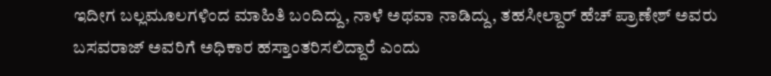ಇದೀಗ ಬಲ್ಲಮೂಲಗಳಿಂದ ಮಾಹಿತಿ ಬಂದಿದ್ದು, ನಾಳೆ ಅಥವಾ ನಾಡಿದ್ದು, ತಹಸೀಲ್ದಾರ್ ಹೆಚ್ ಪ್ರಾಣೇಶ್ ಅವರು ಬಸವರಾಜ್ ಅವರಿಗೆ ಅಧಿಕಾರ ಹಸ್ತಾಂತರಿಸಲಿದ್ದಾರೆ ಎಂದು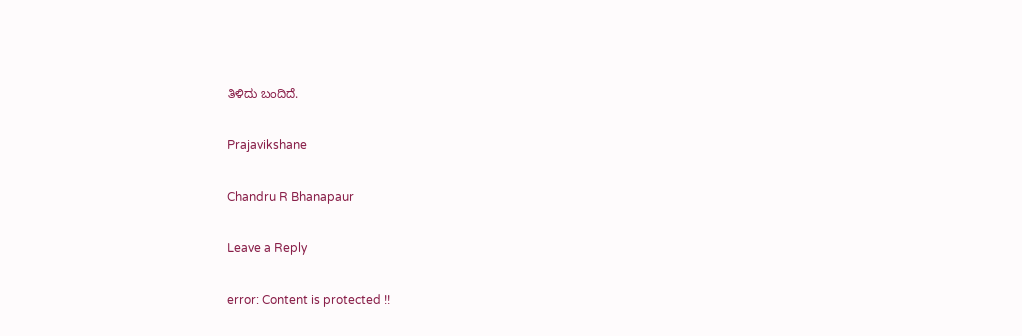ತಿಳಿದು ಬಂದಿದೆ.

Prajavikshane

Chandru R Bhanapaur

Leave a Reply

error: Content is protected !!